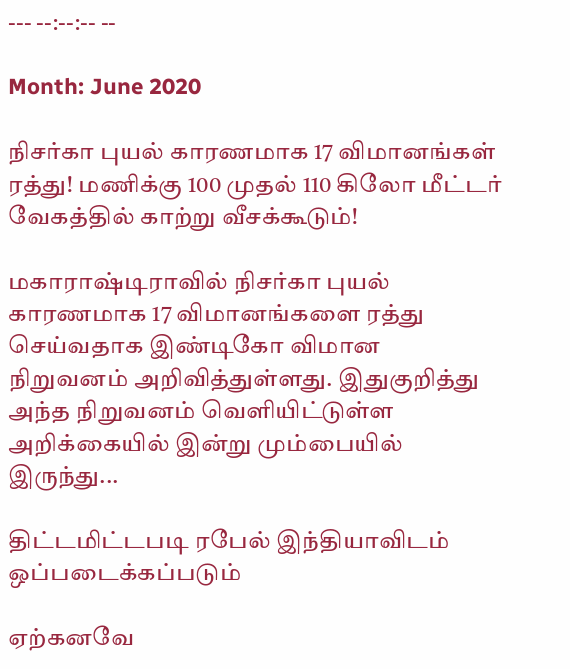--- --:--:-- --

Month: June 2020

நிசர்கா புயல் காரணமாக 17 விமானங்கள் ரத்து! மணிக்கு 100 முதல் 110 கிலோ மீட்டர் வேகத்தில் காற்று வீசக்கூடும்!

மகாராஷ்டிராவில் நிசர்கா புயல் காரணமாக 17 விமானங்களை ரத்து செய்வதாக இண்டிகோ விமான நிறுவனம் அறிவித்துள்ளது. இதுகுறித்து அந்த நிறுவனம் வெளியிட்டுள்ள அறிக்கையில் இன்று மும்பையில் இருந்து...

திட்டமிட்டபடி ரபேல் இந்தியாவிடம் ஒப்படைக்கப்படும்

ஏற்கனவே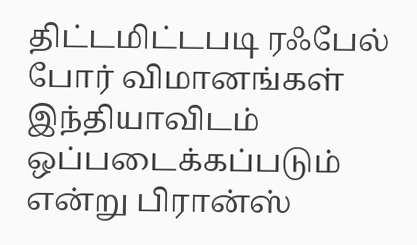திட்டமிட்டபடி ரஃபேல் போர் விமானங்கள் இந்தியாவிடம் ஒப்படைக்கப்படும் என்று பிரான்ஸ்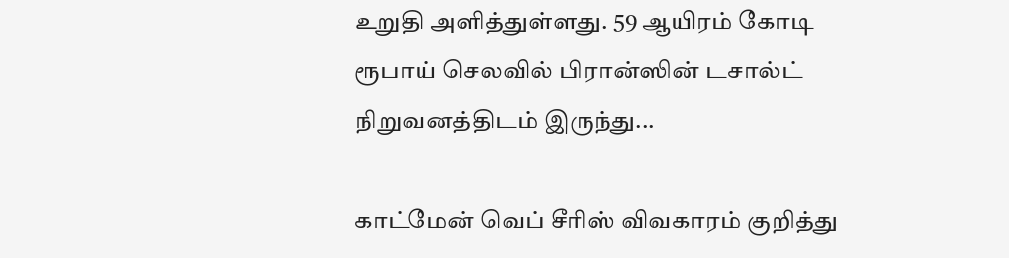உறுதி அளித்துள்ளது. 59 ஆயிரம் கோடி ரூபாய் செலவில் பிரான்ஸின் டசால்ட் நிறுவனத்திடம் இருந்து...

காட்மேன் வெப் சீரிஸ் விவகாரம் குறித்து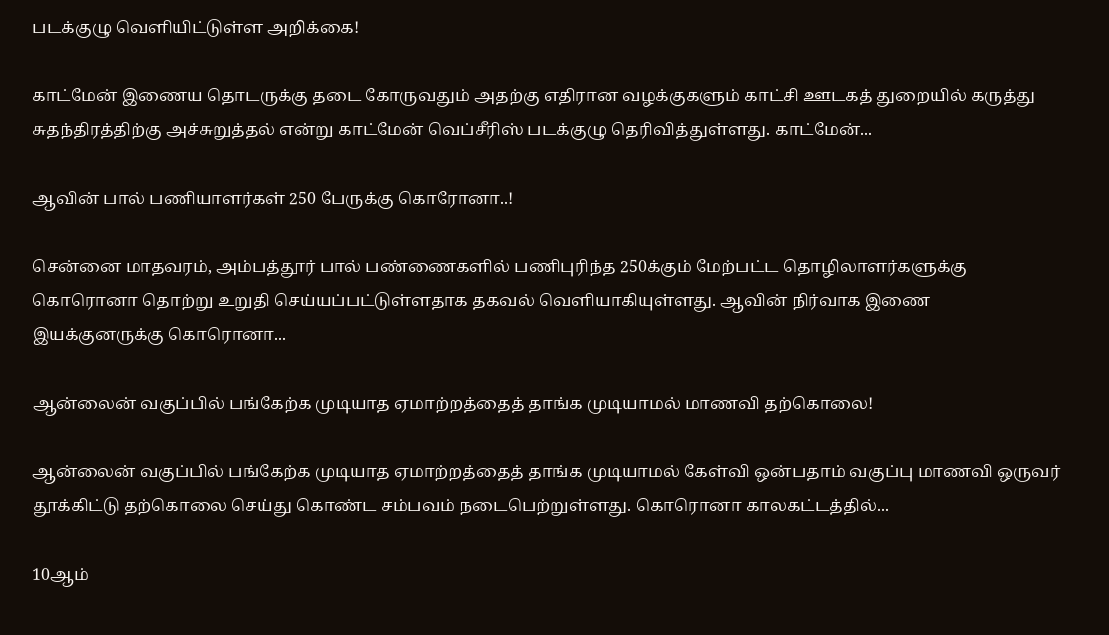படக்குழு வெளியிட்டுள்ள அறிக்கை!

காட்மேன் இணைய தொடருக்கு தடை கோருவதும் அதற்கு எதிரான வழக்குகளும் காட்சி ஊடகத் துறையில் கருத்து சுதந்திரத்திற்கு அச்சுறுத்தல் என்று காட்மேன் வெப்சீரிஸ் படக்குழு தெரிவித்துள்ளது. காட்மேன்...

ஆவின் பால் பணியாளர்கள் 250 பேருக்கு கொரோனா..!

சென்னை மாதவரம், அம்பத்தூர் பால் பண்ணைகளில் பணிபுரிந்த 250க்கும் மேற்பட்ட தொழிலாளர்களுக்கு கொரொனா தொற்று உறுதி செய்யப்பட்டுள்ளதாக தகவல் வெளியாகியுள்ளது. ஆவின் நிர்வாக இணை இயக்குனருக்கு கொரொனா...

ஆன்லைன் வகுப்பில் பங்கேற்க முடியாத ஏமாற்றத்தைத் தாங்க முடியாமல் மாணவி தற்கொலை!

ஆன்லைன் வகுப்பில் பங்கேற்க முடியாத ஏமாற்றத்தைத் தாங்க முடியாமல் கேள்வி ஒன்பதாம் வகுப்பு மாணவி ஒருவர் தூக்கிட்டு தற்கொலை செய்து கொண்ட சம்பவம் நடைபெற்றுள்ளது. கொரொனா காலகட்டத்தில்...

10ஆம்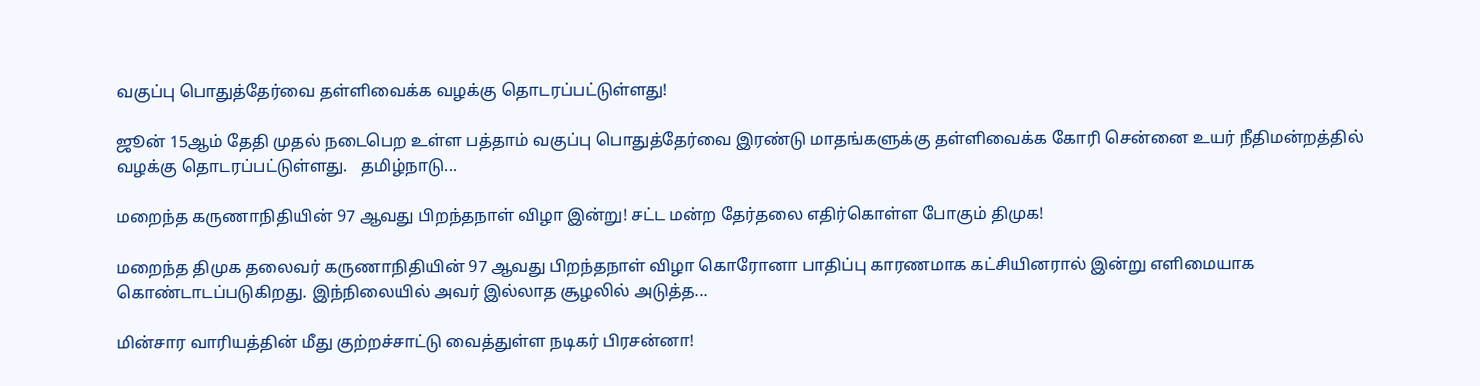வகுப்பு பொதுத்தேர்வை தள்ளிவைக்க வழக்கு தொடரப்பட்டுள்ளது!

ஜூன் 15ஆம் தேதி முதல் நடைபெற உள்ள பத்தாம் வகுப்பு பொதுத்தேர்வை இரண்டு மாதங்களுக்கு தள்ளிவைக்க கோரி சென்னை உயர் நீதிமன்றத்தில் வழக்கு தொடரப்பட்டுள்ளது.   தமிழ்நாடு...

மறைந்த கருணாநிதியின் 97 ஆவது பிறந்தநாள் விழா இன்று! சட்ட மன்ற தேர்தலை எதிர்கொள்ள போகும் திமுக!

மறைந்த திமுக தலைவர் கருணாநிதியின் 97 ஆவது பிறந்தநாள் விழா கொரோனா பாதிப்பு காரணமாக கட்சியினரால் இன்று எளிமையாக கொண்டாடப்படுகிறது. இந்நிலையில் அவர் இல்லாத சூழலில் அடுத்த...

மின்சார வாரியத்தின் மீது குற்றச்சாட்டு வைத்துள்ள நடிகர் பிரசன்னா!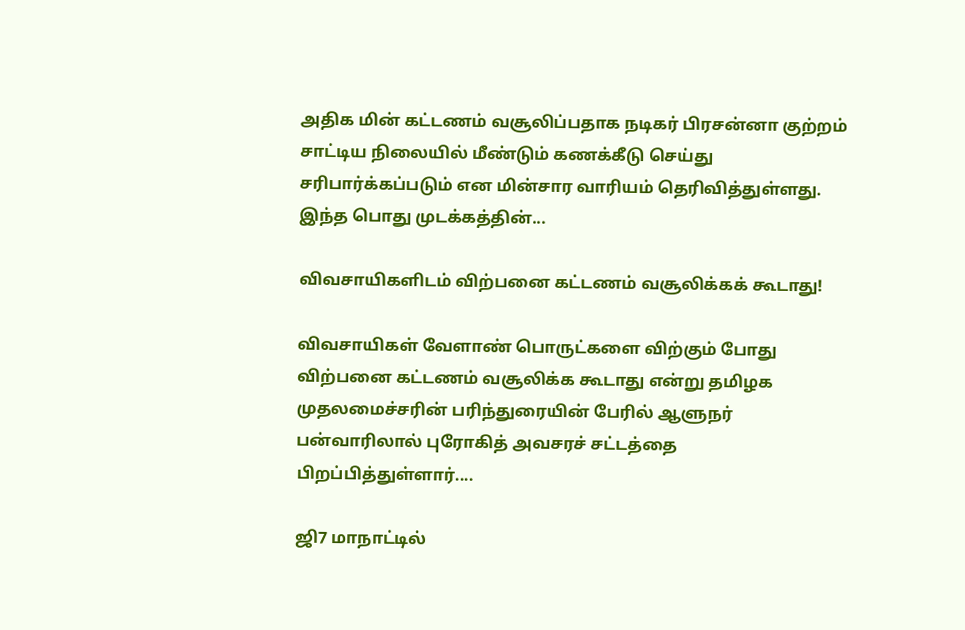அதிக மின் கட்டணம் வசூலிப்பதாக நடிகர் பிரசன்னா குற்றம் சாட்டிய நிலையில் மீண்டும் கணக்கீடு செய்து சரிபார்க்கப்படும் என மின்சார வாரியம் தெரிவித்துள்ளது. இந்த பொது முடக்கத்தின்...

விவசாயிகளிடம் விற்பனை கட்டணம் வசூலிக்கக் கூடாது!

விவசாயிகள் வேளாண் பொருட்களை விற்கும் போது விற்பனை கட்டணம் வசூலிக்க கூடாது என்று தமிழக முதலமைச்சரின் பரிந்துரையின் பேரில் ஆளுநர் பன்வாரிலால் புரோகித் அவசரச் சட்டத்தை பிறப்பித்துள்ளார்....

ஜி7 மாநாட்டில்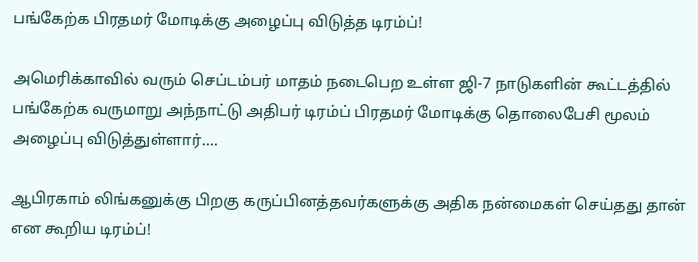பங்கேற்க பிரதமர் மோடிக்கு அழைப்பு விடுத்த டிரம்ப்!

அமெரிக்காவில் வரும் செப்டம்பர் மாதம் நடைபெற உள்ள ஜி-7 நாடுகளின் கூட்டத்தில் பங்கேற்க வருமாறு அந்நாட்டு அதிபர் டிரம்ப் பிரதமர் மோடிக்கு தொலைபேசி மூலம் அழைப்பு விடுத்துள்ளார்....

ஆபிரகாம் லிங்கனுக்கு பிறகு கருப்பினத்தவர்களுக்கு அதிக நன்மைகள் செய்தது தான் என கூறிய டிரம்ப்!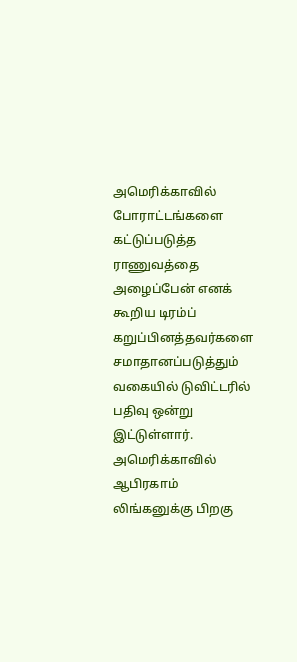அமெரிக்காவில் போராட்டங்களை கட்டுப்படுத்த ராணுவத்தை அழைப்பேன் எனக் கூறிய டிரம்ப் கறுப்பினத்தவர்களை சமாதானப்படுத்தும் வகையில் டுவிட்டரில் பதிவு ஒன்று இட்டுள்ளார். அமெரிக்காவில் ஆபிரகாம் லிங்கனுக்கு பிறகு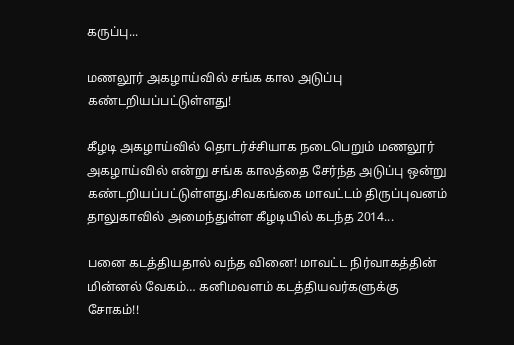கருப்பு...

மணலூர் அகழாய்வில் சங்க கால அடுப்பு கண்டறியப்பட்டுள்ளது!

கீழடி அகழாய்வில் தொடர்ச்சியாக நடைபெறும் மணலூர் அகழாய்வில் என்று சங்க காலத்தை சேர்ந்த அடுப்பு ஒன்று கண்டறியப்பட்டுள்ளது.சிவகங்கை மாவட்டம் திருப்புவனம் தாலுகாவில் அமைந்துள்ள கீழடியில் கடந்த 2014...

பனை கடத்தியதால் வந்த வினை! மாவட்ட நிர்வாகத்தின் மின்னல் வேகம்… கனிமவளம் கடத்தியவர்களுக்கு சோகம்!!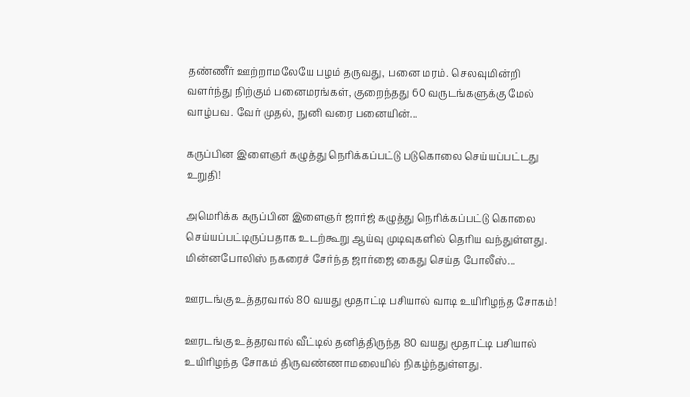தண்ணீர் ஊற்றாமலேயே பழம் தருவது, பனை மரம். செலவுமின்றி வளர்ந்து நிற்கும் பனைமரங்கள், குறைந்தது 60 வருடங்களுக்கு மேல் வாழ்பவ. வேர் முதல், நுனி வரை பனையின்...

கருப்பின இளைஞர் கழுத்து நெரிக்கப்பட்டு படுகொலை செய்யப்பட்டது உறுதி!

அமெரிக்க கருப்பின இளைஞர் ஜார்ஜ் கழுத்து நெரிக்கப்பட்டு கொலை செய்யப்பட்டிருப்பதாக உடற்கூறு ஆய்வு முடிவுகளில் தெரிய வந்துள்ளது. மின்னபோலிஸ் நகரைச் சேர்ந்த ஜார்ஜை கைது செய்த போலீஸ்...

ஊரடங்கு உத்தரவால் 80 வயது மூதாட்டி பசியால் வாடி உயிரிழந்த சோகம்!

ஊரடங்கு உத்தரவால் வீட்டில் தனித்திருந்த 80 வயது மூதாட்டி பசியால் உயிரிழந்த சோகம் திருவண்ணாமலையில் நிகழ்ந்துள்ளது.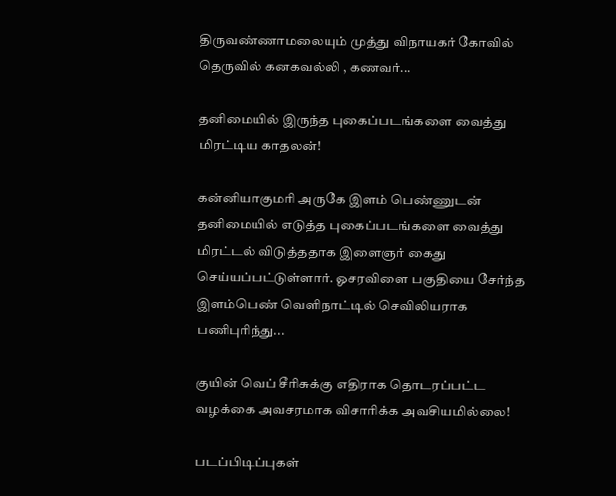திருவண்ணாமலையும் முத்து விநாயகர் கோவில் தெருவில் கனகவல்லி , கணவர்...

தனிமையில் இருந்த புகைப்படங்களை வைத்து மிரட்டிய காதலன்!

கன்னியாகுமரி அருகே இளம் பெண்ணுடன் தனிமையில் எடுத்த புகைப்படங்களை வைத்து மிரட்டல் விடுத்ததாக இளைஞர் கைது செய்யப்பட்டுள்ளார். ஓசரவிளை பகுதியை சேர்ந்த இளம்பெண் வெளிநாட்டில் செவிலியராக பணிபுரிந்து...

குயின் வெப் சீரிசுக்கு எதிராக தொடரப்பட்ட வழக்கை அவசரமாக விசாரிக்க அவசியமில்லை!

படப்பிடிப்புகள்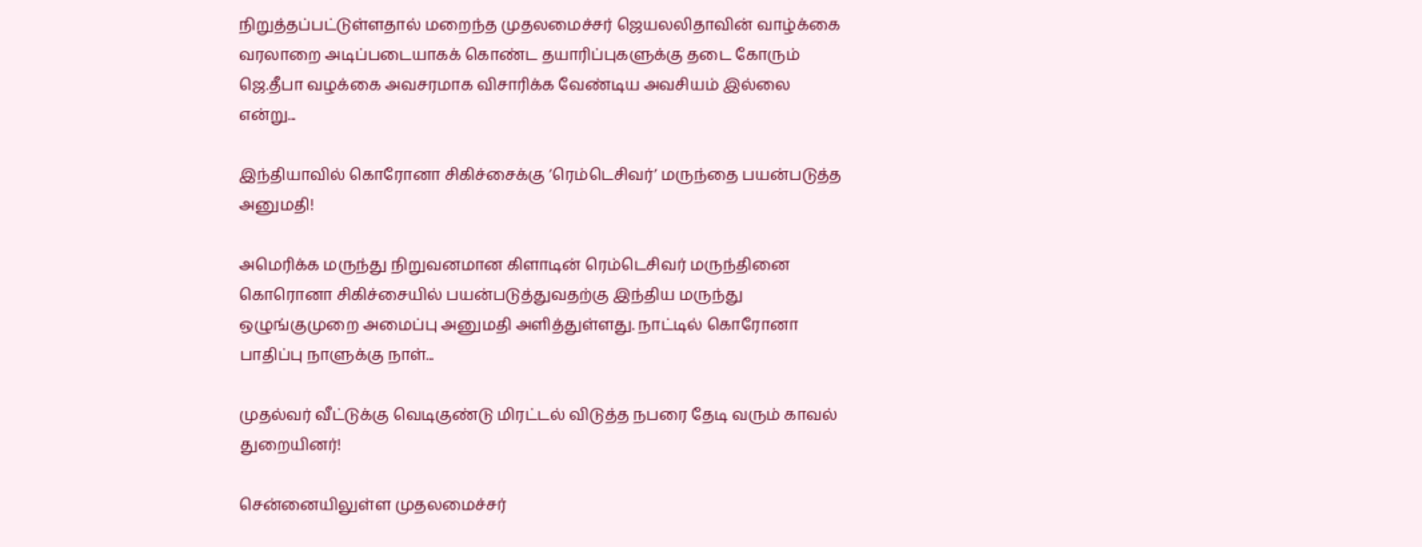நிறுத்தப்பட்டுள்ளதால் மறைந்த முதலமைச்சர் ஜெயலலிதாவின் வாழ்க்கை வரலாறை அடிப்படையாகக் கொண்ட தயாரிப்புகளுக்கு தடை கோரும் ஜெ.தீபா வழக்கை அவசரமாக விசாரிக்க வேண்டிய அவசியம் இல்லை என்று...

இந்தியாவில் கொரோனா சிகிச்சைக்கு ’ரெம்டெசிவர்’ மருந்தை பயன்படுத்த அனுமதி!

அமெரிக்க மருந்து நிறுவனமான கிளாடின் ரெம்டெசிவர் மருந்தினை கொரொனா சிகிச்சையில் பயன்படுத்துவதற்கு இந்திய மருந்து ஒழுங்குமுறை அமைப்பு அனுமதி அளித்துள்ளது. நாட்டில் கொரோனா பாதிப்பு நாளுக்கு நாள்...

முதல்வர் வீட்டுக்கு வெடிகுண்டு மிரட்டல் விடுத்த நபரை தேடி வரும் காவல் துறையினர்!

சென்னையிலுள்ள முதலமைச்சர்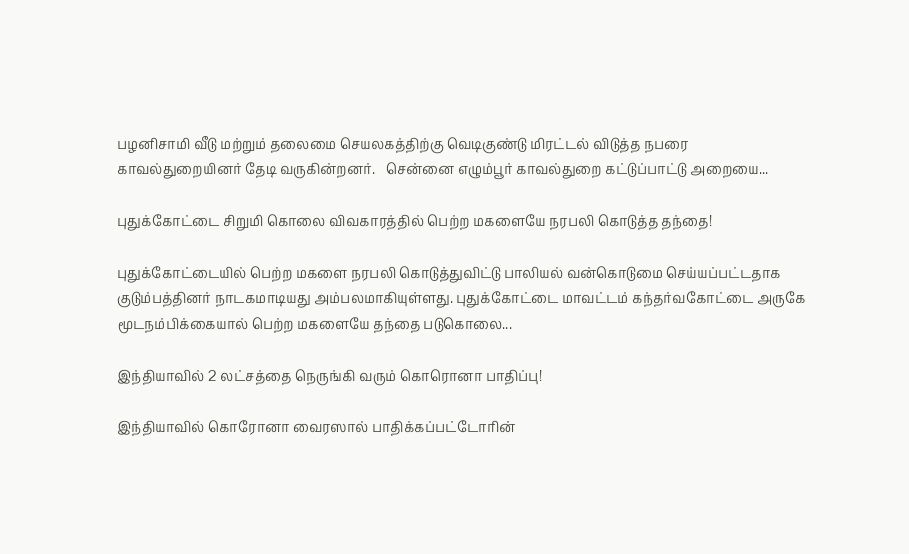பழனிசாமி வீடு மற்றும் தலைமை செயலகத்திற்கு வெடிகுண்டு மிரட்டல் விடுத்த நபரை காவல்துறையினர் தேடி வருகின்றனர்.   சென்னை எழும்பூர் காவல்துறை கட்டுப்பாட்டு அறையை...

புதுக்கோட்டை சிறுமி கொலை விவகாரத்தில் பெற்ற மகளையே நரபலி கொடுத்த தந்தை!

புதுக்கோட்டையில் பெற்ற மகளை நரபலி கொடுத்துவிட்டு பாலியல் வன்கொடுமை செய்யப்பட்டதாக குடும்பத்தினர் நாடகமாடியது அம்பலமாகியுள்ளது. புதுக்கோட்டை மாவட்டம் கந்தர்வகோட்டை அருகே மூடநம்பிக்கையால் பெற்ற மகளையே தந்தை படுகொலை...

இந்தியாவில் 2 லட்சத்தை நெருங்கி வரும் கொரொனா பாதிப்பு!

இந்தியாவில் கொரோனா வைரஸால் பாதிக்கப்பட்டோரின்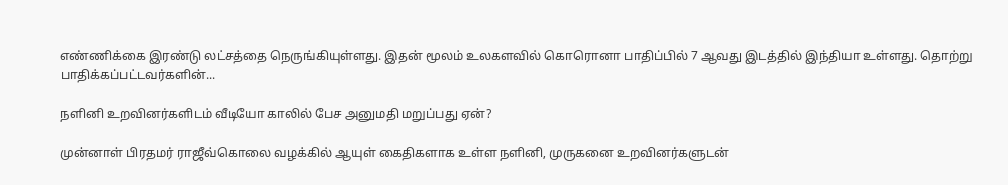எண்ணிக்கை இரண்டு லட்சத்தை நெருங்கியுள்ளது. இதன் மூலம் உலகளவில் கொரொனா பாதிப்பில் 7 ஆவது இடத்தில் இந்தியா உள்ளது. தொற்று பாதிக்கப்பட்டவர்களின்...

நளினி உறவினர்களிடம் வீடியோ காலில் பேச அனுமதி மறுப்பது ஏன்?

முன்னாள் பிரதமர் ராஜீவ்கொலை வழக்கில் ஆயுள் கைதிகளாக உள்ள நளினி, முருகனை உறவினர்களுடன்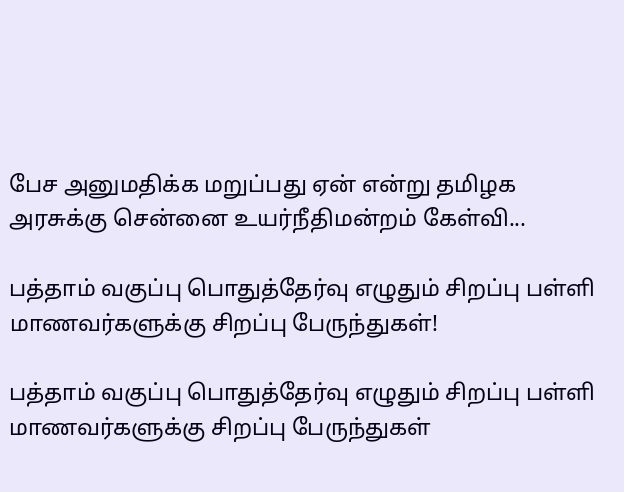பேச அனுமதிக்க மறுப்பது ஏன் என்று தமிழக அரசுக்கு சென்னை உயர்நீதிமன்றம் கேள்வி...

பத்தாம் வகுப்பு பொதுத்தேர்வு எழுதும் சிறப்பு பள்ளி மாணவர்களுக்கு சிறப்பு பேருந்துகள்!

பத்தாம் வகுப்பு பொதுத்தேர்வு எழுதும் சிறப்பு பள்ளி மாணவர்களுக்கு சிறப்பு பேருந்துகள்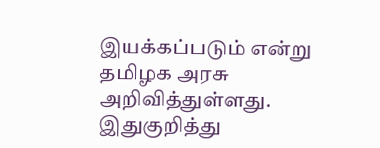இயக்கப்படும் என்று தமிழக அரசு அறிவித்துள்ளது. இதுகுறித்து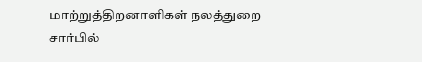மாற்றுத்திறனாளிகள் நலத்துறை சார்பில்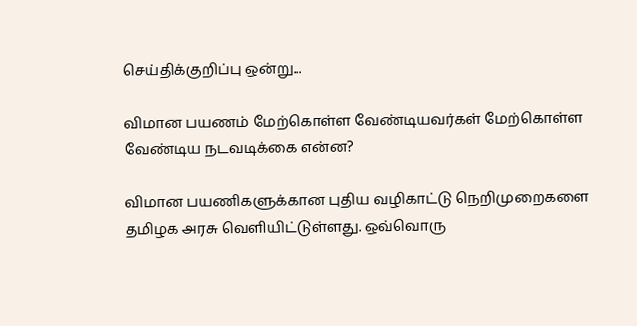செய்திக்குறிப்பு ஒன்று...

விமான பயணம் மேற்கொள்ள வேண்டியவர்கள் மேற்கொள்ள வேண்டிய நடவடிக்கை என்ன?

விமான பயணிகளுக்கான புதிய வழிகாட்டு நெறிமுறைகளை தமிழக அரசு வெளியிட்டுள்ளது. ஒவ்வொரு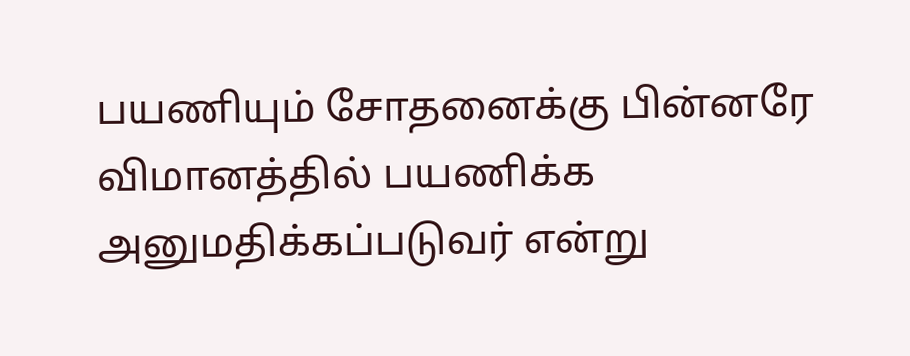பயணியும் சோதனைக்கு பின்னரே விமானத்தில் பயணிக்க அனுமதிக்கப்படுவர் என்று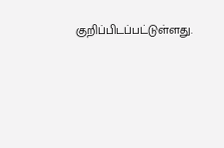குறிப்பிடப்பட்டுள்ளது.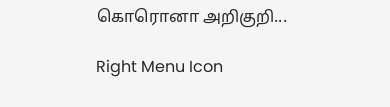கொரொனா அறிகுறி...

Right Menu Icon